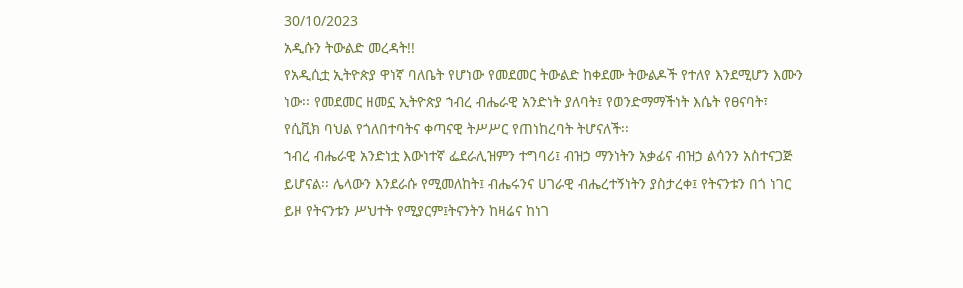30/10/2023
አዲሱን ትውልድ መረዳት!!
የአዲሲቷ ኢትዮጵያ ዋነኛ ባለቤት የሆነው የመደመር ትውልድ ከቀደሙ ትውልዶች የተለየ እንደሚሆን እሙን ነው፡፡ የመደመር ዘመኗ ኢትዮጵያ ኀብረ ብሔራዊ አንድነት ያለባት፤ የወንድማማችነት እሴት የፀናባት፣ የሲቪክ ባህል የጎለበተባትና ቀጣናዊ ትሥሥር የጠነከረባት ትሆናለች፡፡
ኀብረ ብሔራዊ አንድነቷ እውነተኛ ፌደራሊዝምን ተግባሪ፤ ብዝኃ ማንነትን አቃፊና ብዝኃ ልሳንን አስተናጋጅ ይሆናል፡፡ ሌላውን እንደራሱ የሚመለከት፤ ብሔሩንና ሀገራዊ ብሔረተኝነትን ያስታረቀ፤ የትናንቱን በጎ ነገር ይዞ የትናንቱን ሥህተት የሚያርም፤ትናንትን ከዛሬና ከነገ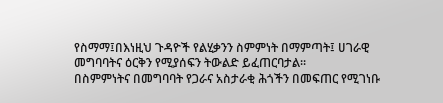የስማማ፤በእነዚህ ጉዳዮች የልሂቃንን ስምምነት በማምጣት፤ ሀገራዊ መግባባትና ዕርቅን የሚያሰፍን ትውልድ ይፈጠርባታል፡፡
በስምምነትና በመግባባት የጋራና አስታራቂ ሕጎችን በመፍጠር የሚገነቡ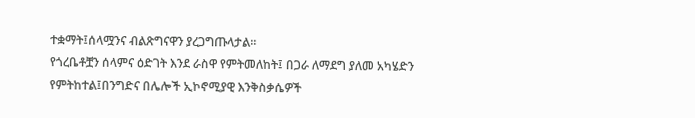ተቋማት፤ሰላሟንና ብልጽግናዋን ያረጋግጡላታል፡፡
የጎረቤቶቿን ሰላምና ዕድገት እንደ ራስዋ የምትመለከት፤ በጋራ ለማደግ ያለመ አካሄድን የምትከተል፤በንግድና በሌሎች ኢኮኖሚያዊ እንቅስቃሴዎች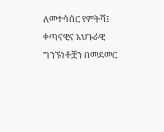ለመተሳሰር የምትሻ፤ ቀጣናዊና አህጉራዊ ግንኙነቶቿን በመደመር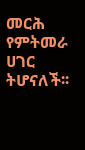መርሕ የምትመራ ሀገር ትሆናለች፡፡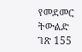የመደመር ትውልድ ገጽ 155